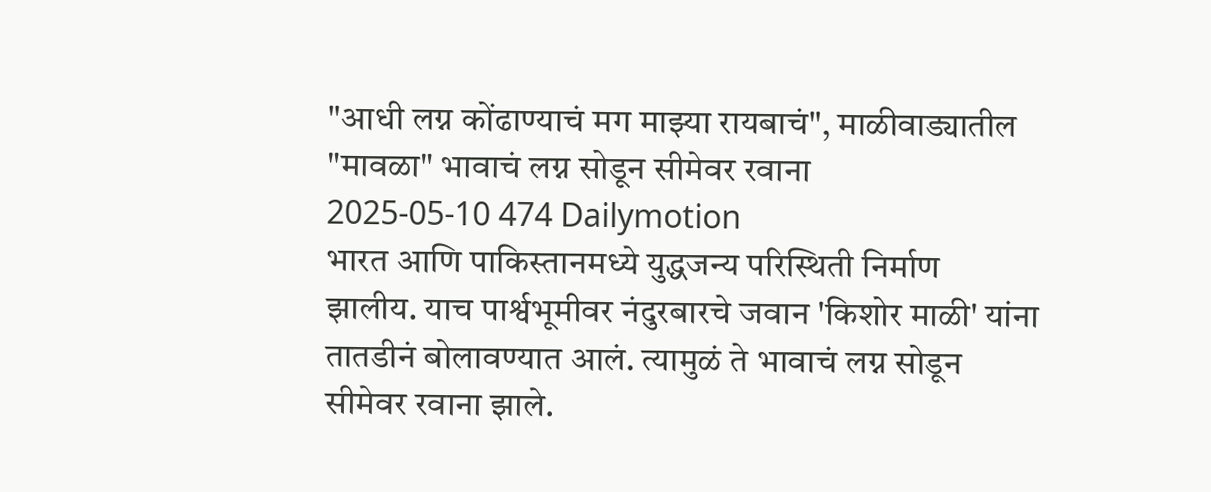"आधी लग्न कोंढाण्याचं मग माझ्या रायबाचं", माळीवाड्यातील "मावळा" भावाचं लग्न सोडून सीमेवर रवाना
2025-05-10 474 Dailymotion
भारत आणि पाकिस्तानमध्ये युद्धजन्य परिस्थिती निर्माण झालीय. याच पार्श्वभूमीवर नंदुरबारचे जवान 'किशोर माळी' यांना तातडीनं बोलावण्यात आलं. त्यामुळं ते भावाचं लग्न सोडून सीमेवर रवाना झाले.